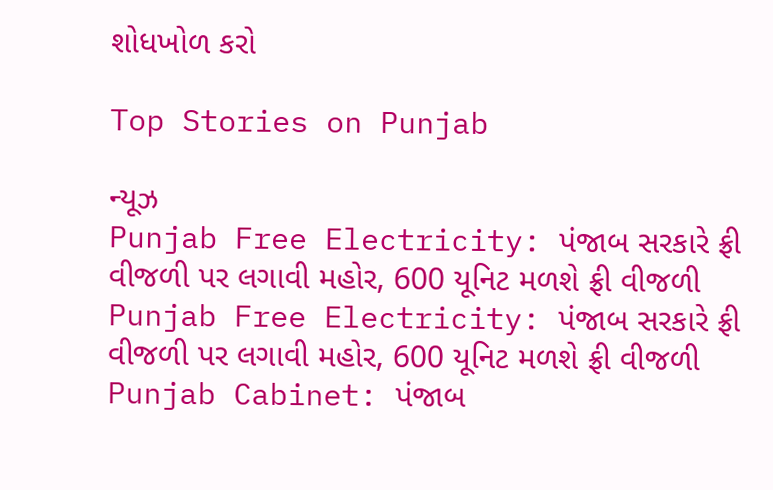શોધખોળ કરો

Top Stories on Punjab

ન્યૂઝ
Punjab Free Electricity: પંજાબ સરકારે ફ્રી વીજળી પર લગાવી મહોર, 600 યૂનિટ મળશે ફ્રી વીજળી
Punjab Free Electricity: પંજાબ સરકારે ફ્રી વીજળી પર લગાવી મહોર, 600 યૂનિટ મળશે ફ્રી વીજળી
Punjab Cabinet: પંજાબ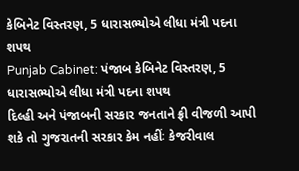કેબિનેટ વિસ્તરણ, 5 ધારાસભ્યોએ લીધા મંત્રી પદના શપથ
Punjab Cabinet: પંજાબ કેબિનેટ વિસ્તરણ, 5 ધારાસભ્યોએ લીધા મંત્રી પદના શપથ
દિલ્હી અને પંજાબની સરકાર જનતાને ફ્રી વીજળી આપી શકે તો ગુજરાતની સરકાર કેમ નહીંઃ કેજરીવાલ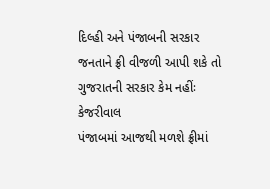દિલ્હી અને પંજાબની સરકાર જનતાને ફ્રી વીજળી આપી શકે તો ગુજરાતની સરકાર કેમ નહીંઃ કેજરીવાલ
પંજાબમાં આજથી મળશે ફ્રીમાં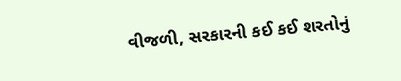વીજળી, સરકારની કઈ કઈ શરતોનું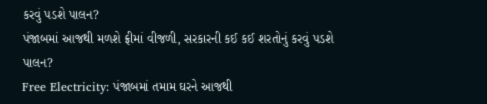કરવું પડશે પાલન?
પંજાબમાં આજથી મળશે ફ્રીમાં વીજળી, સરકારની કઈ કઈ શરતોનું કરવું પડશે પાલન?
Free Electricity: પંજાબમાં તમામ ઘરને આજથી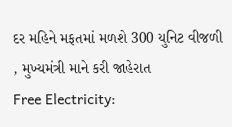દર મહિને મફતમાં મળશે 300 યુનિટ વીજળી , મુખ્યમંત્રી માને કરી જાહેરાત
Free Electricity: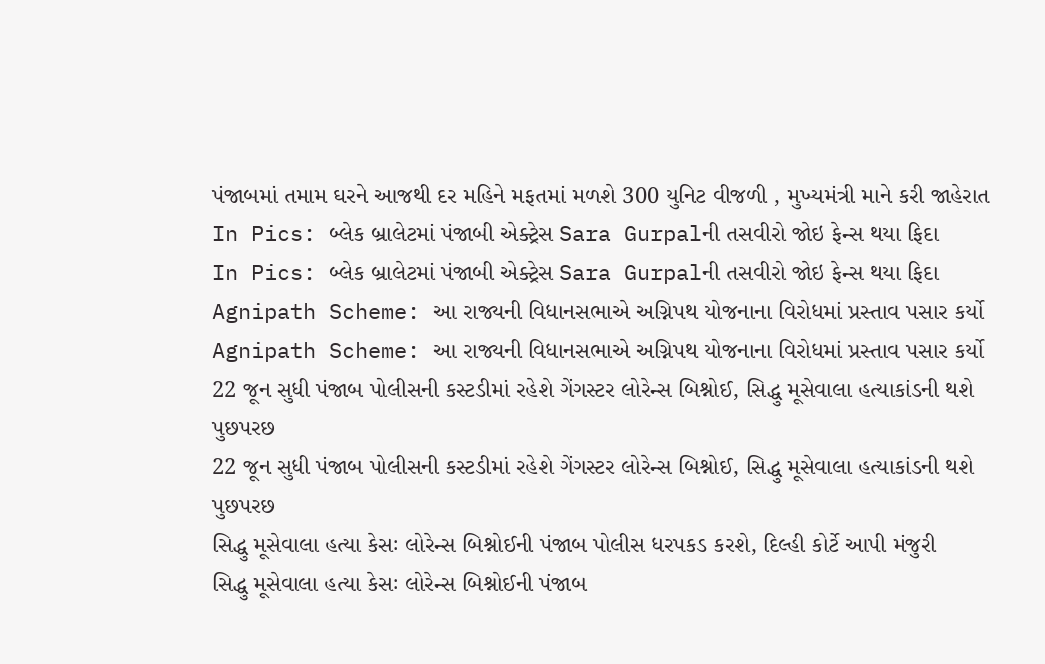પંજાબમાં તમામ ઘરને આજથી દર મહિને મફતમાં મળશે 300 યુનિટ વીજળી , મુખ્યમંત્રી માને કરી જાહેરાત
In Pics: બ્લેક બ્રાલેટમાં પંજાબી એક્ટ્રેસ Sara Gurpalની તસવીરો જોઇ ફેન્સ થયા ફિદા
In Pics: બ્લેક બ્રાલેટમાં પંજાબી એક્ટ્રેસ Sara Gurpalની તસવીરો જોઇ ફેન્સ થયા ફિદા
Agnipath Scheme: આ રાજ્યની વિધાનસભાએ અગ્નિપથ યોજનાના વિરોધમાં પ્રસ્તાવ પસાર કર્યો
Agnipath Scheme: આ રાજ્યની વિધાનસભાએ અગ્નિપથ યોજનાના વિરોધમાં પ્રસ્તાવ પસાર કર્યો
22 જૂન સુધી પંજાબ પોલીસની કસ્ટડીમાં રહેશે ગેંગસ્ટર લોરેન્સ બિશ્નોઈ, સિદ્ધુ મૂસેવાલા હત્યાકાંડની થશે પુછપરછ
22 જૂન સુધી પંજાબ પોલીસની કસ્ટડીમાં રહેશે ગેંગસ્ટર લોરેન્સ બિશ્નોઈ, સિદ્ધુ મૂસેવાલા હત્યાકાંડની થશે પુછપરછ
સિદ્ધુ મૂસેવાલા હત્યા કેસઃ લોરેન્સ બિશ્નોઈની પંજાબ પોલીસ ધરપકડ કરશે, દિલ્હી કોર્ટે આપી મંજુરી
સિદ્ધુ મૂસેવાલા હત્યા કેસઃ લોરેન્સ બિશ્નોઈની પંજાબ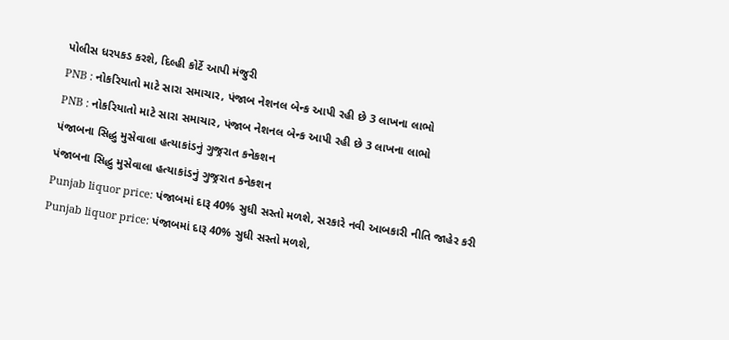પોલીસ ધરપકડ કરશે, દિલ્હી કોર્ટે આપી મંજુરી
PNB : નોકરિયાતો માટે સારા સમાચાર, પંજાબ નેશનલ બેન્ક આપી રહી છે 3 લાખના લાભો
PNB : નોકરિયાતો માટે સારા સમાચાર, પંજાબ નેશનલ બેન્ક આપી રહી છે 3 લાખના લાભો
પંજાબના સિદ્ધુ મુસેવાલા હત્યાકાંડનું ગુજ્રરાત કનેકશન
પંજાબના સિદ્ધુ મુસેવાલા હત્યાકાંડનું ગુજ્રરાત કનેકશન
Punjab liquor price: પંજાબમાં દારૂ 40% સુધી સસ્તો મળશે, સરકારે નવી આબકારી નીતિ જાહેર કરી
Punjab liquor price: પંજાબમાં દારૂ 40% સુધી સસ્તો મળશે,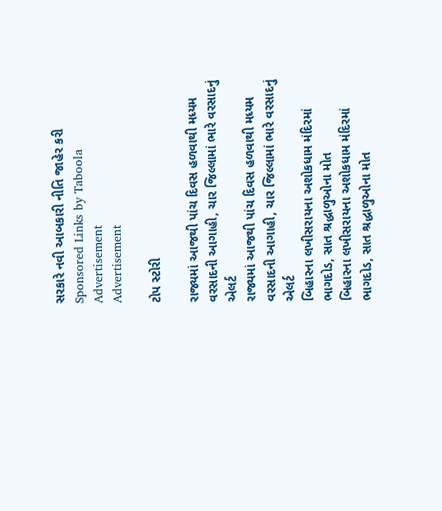સરકારે નવી આબકારી નીતિ જાહેર કરી
Sponsored Links by Taboola
Advertisement
Advertisement

ટોપ સ્ટોરી

રાજ્યમાં આજથી પાંચ દિવસ હળવાથી મધ્યમ વરસાદની આગાહી, ચાર જિલ્લામાં ભારે વરસાદનું એલર્ટ
રાજ્યમાં આજથી પાંચ દિવસ હળવાથી મધ્યમ વરસાદની આગાહી, ચાર જિલ્લામાં ભારે વરસાદનું એલર્ટ
બિહારના લખીસરાયના અશોકધામ મંદિરમાં ભાગદોડ, સાત શ્રદ્ધાળુઓના મોત
બિહારના લખીસરાયના અશોકધામ મંદિરમાં ભાગદોડ, સાત શ્રદ્ધાળુઓના મોત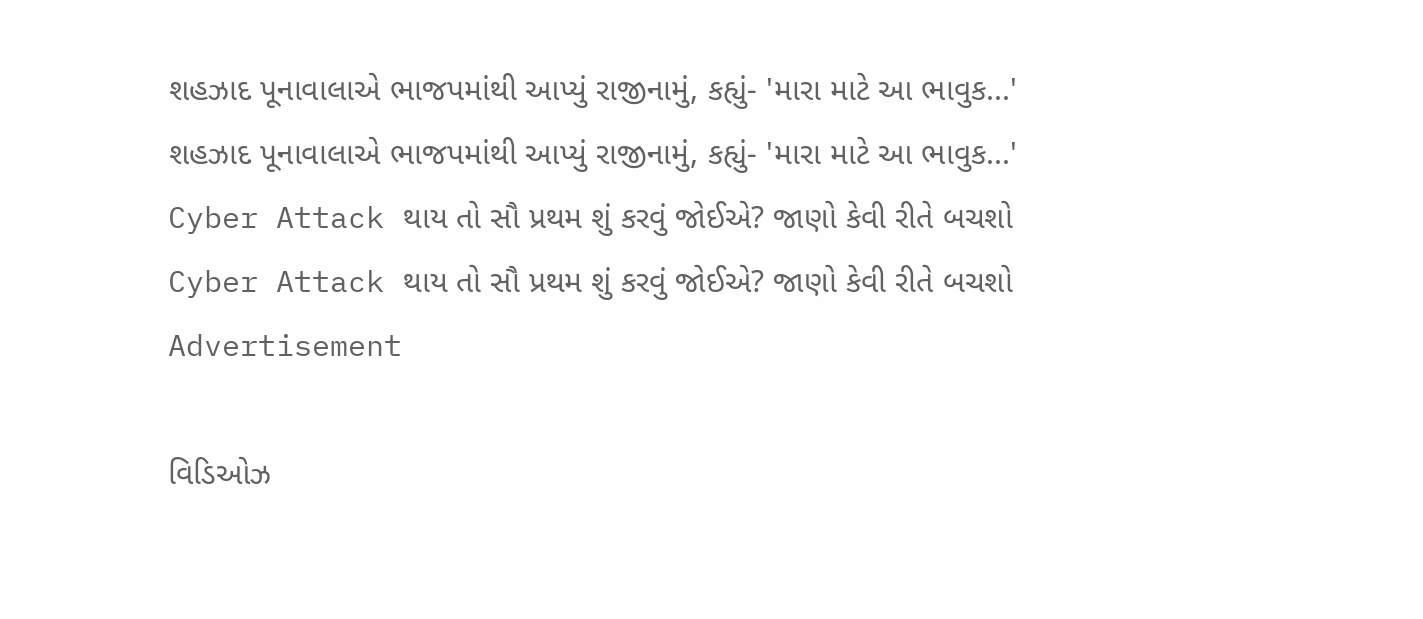શહઝાદ પૂનાવાલાએ ભાજપમાંથી આપ્યું રાજીનામું, કહ્યું- 'મારા માટે આ ભાવુક...'
શહઝાદ પૂનાવાલાએ ભાજપમાંથી આપ્યું રાજીનામું, કહ્યું- 'મારા માટે આ ભાવુક...'
Cyber Attack થાય તો સૌ પ્રથમ શું કરવું જોઈએ? જાણો કેવી રીતે બચશો
Cyber Attack થાય તો સૌ પ્રથમ શું કરવું જોઈએ? જાણો કેવી રીતે બચશો
Advertisement

વિડિઓઝ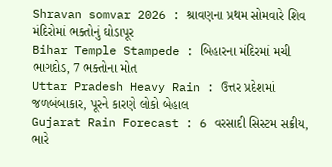Shravan somvar 2026 : શ્રાવણના પ્રથમ સોમવારે શિવ મંદિરોમાં ભક્તોનું ઘોડાપૂર
Bihar Temple Stampede : બિહારના મંદિરમાં મચી ભાગદોડ, 7 ભક્તોના મોત
Uttar Pradesh Heavy Rain : ઉત્તર પ્રદેશમાં જળબંબાકાર, પૂરને કારણે લોકો બેહાલ
Gujarat Rain Forecast : 6 વરસાદી સિસ્ટમ સક્રીય, ભારે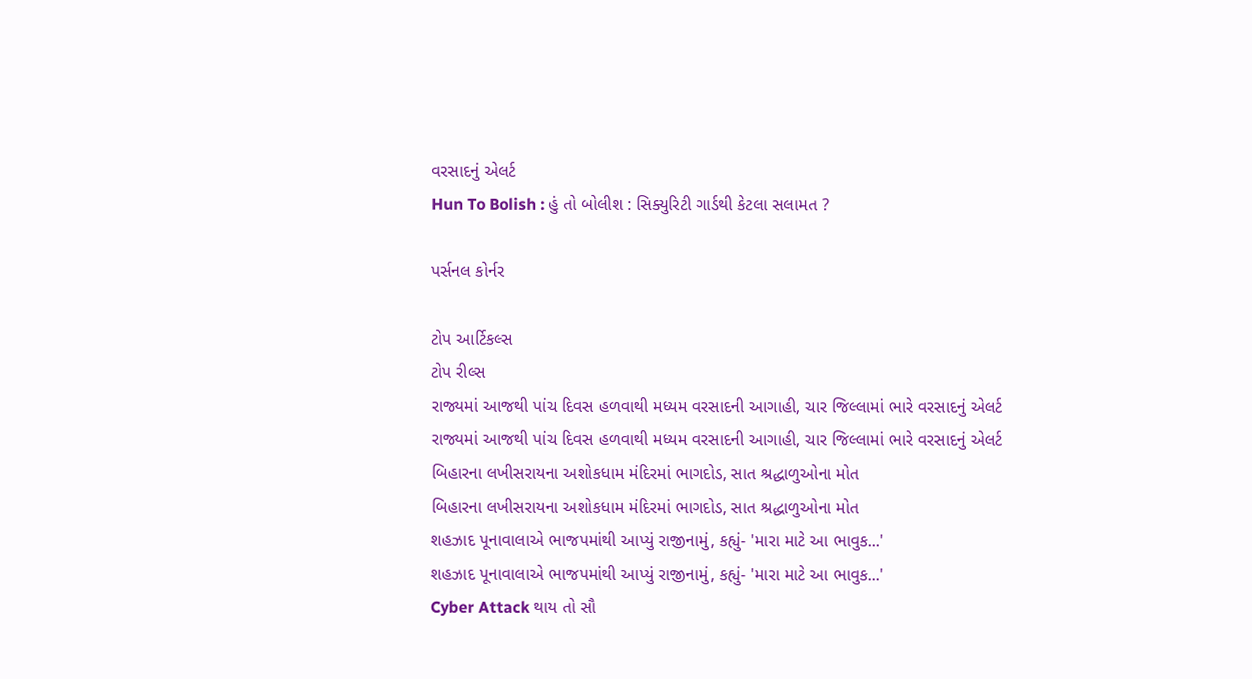વરસાદનું એલર્ટ
Hun To Bolish : હું તો બોલીશ : સિક્યુરિટી ગાર્ડથી કેટલા સલામત ?

પર્સનલ કોર્નર

ટોપ આર્ટિકલ્સ
ટોપ રીલ્સ
રાજ્યમાં આજથી પાંચ દિવસ હળવાથી મધ્યમ વરસાદની આગાહી, ચાર જિલ્લામાં ભારે વરસાદનું એલર્ટ
રાજ્યમાં આજથી પાંચ દિવસ હળવાથી મધ્યમ વરસાદની આગાહી, ચાર જિલ્લામાં ભારે વરસાદનું એલર્ટ
બિહારના લખીસરાયના અશોકધામ મંદિરમાં ભાગદોડ, સાત શ્રદ્ધાળુઓના મોત
બિહારના લખીસરાયના અશોકધામ મંદિરમાં ભાગદોડ, સાત શ્રદ્ધાળુઓના મોત
શહઝાદ પૂનાવાલાએ ભાજપમાંથી આપ્યું રાજીનામું, કહ્યું- 'મારા માટે આ ભાવુક...'
શહઝાદ પૂનાવાલાએ ભાજપમાંથી આપ્યું રાજીનામું, કહ્યું- 'મારા માટે આ ભાવુક...'
Cyber Attack થાય તો સૌ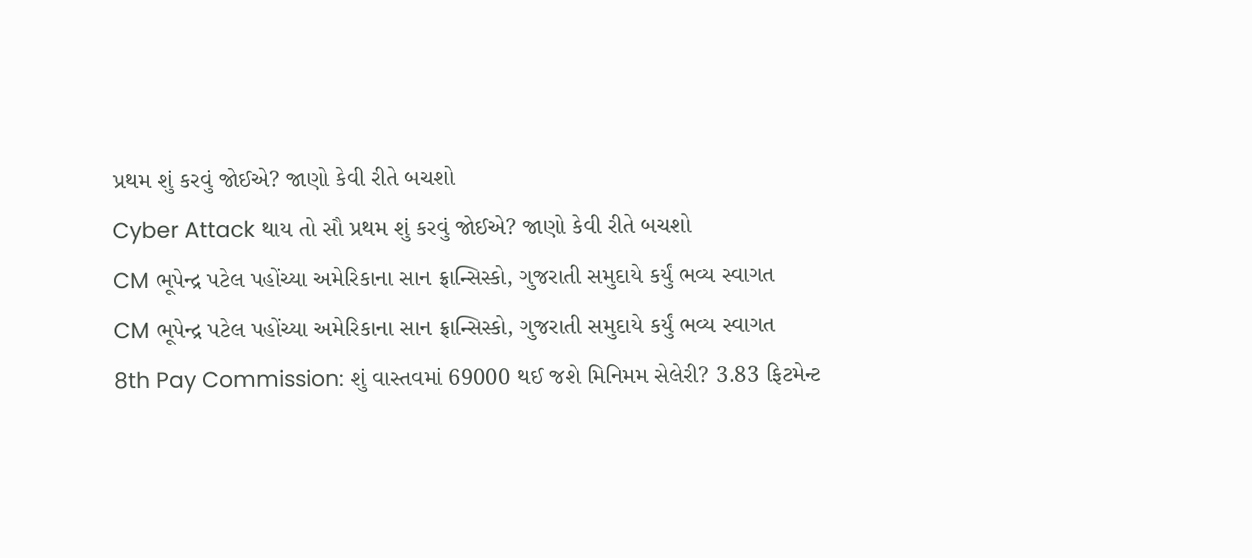પ્રથમ શું કરવું જોઈએ? જાણો કેવી રીતે બચશો
Cyber Attack થાય તો સૌ પ્રથમ શું કરવું જોઈએ? જાણો કેવી રીતે બચશો
CM ભૂપેન્દ્ર પટેલ પહોંચ્યા અમેરિકાના સાન ફ્રાન્સિસ્કો, ગુજરાતી સમુદાયે કર્યું ભવ્ય સ્વાગત
CM ભૂપેન્દ્ર પટેલ પહોંચ્યા અમેરિકાના સાન ફ્રાન્સિસ્કો, ગુજરાતી સમુદાયે કર્યું ભવ્ય સ્વાગત
8th Pay Commission: શું વાસ્તવમાં 69000 થઈ જશે મિનિમમ સેલેરી? 3.83 ફિટમેન્ટ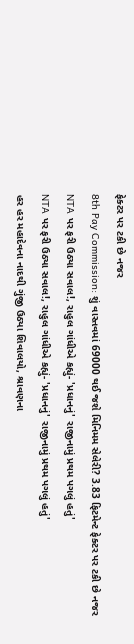ફેક્ટર પર ટકી છે નજર
8th Pay Commission: શું વાસ્તવમાં 69000 થઈ જશે મિનિમમ સેલેરી? 3.83 ફિટમેન્ટ ફેક્ટર પર ટકી છે નજર
NTA પર ફરી ઉઠ્યા સવાલ!, રાહુલ ગાંધીએ કહ્યું- 'પ્રધાનનું' રાજીનામું પ્રથમ પગલું હતું'
NTA પર ફરી ઉઠ્યા સવાલ!, રાહુલ ગાંધીએ કહ્યું- 'પ્રધાનનું' રાજીનામું પ્રથમ પગલું હતું'
હર હર મહાદેવના નાદથી ગુંજી ઉઠ્યા શિવાલયો, શ્રાવણના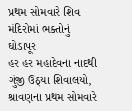પ્રથમ સોમવારે શિવ મંદિરોમાં ભક્તોનું ઘોડાપૂર
હર હર મહાદેવના નાદથી ગુંજી ઉઠ્યા શિવાલયો, શ્રાવણના પ્રથમ સોમવારે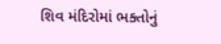શિવ મંદિરોમાં ભક્તોનું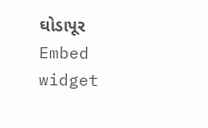ઘોડાપૂર
Embed widget